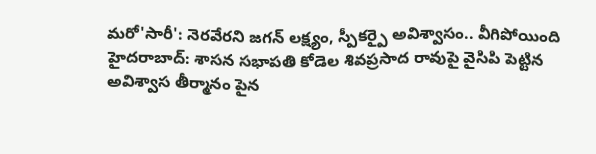మరో'సారీ': నెరవేరని జగన్ లక్ష్యం, స్పీకర్పై అవిశ్వాసం.. వీగిపోయింది
హైదరాబాద్: శాసన సభాపతి కోడెల శివప్రసాద రావుపై వైసిపి పెట్టిన అవిశ్వాస తీర్మానం పైన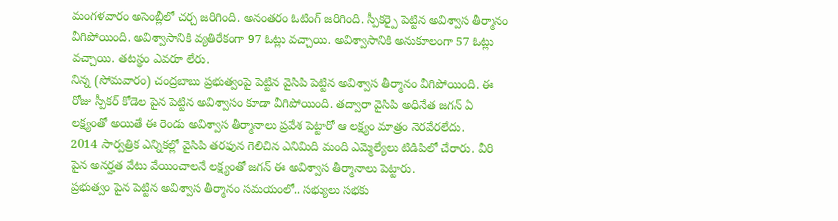మంగళవారం అసెంబ్లీలో చర్చ జరిగింది. అనంతరం ఓటింగ్ జరిగింది. స్పీకర్పై పెట్టిన అవిశ్వాస తీర్మానం వీగిపోయింది. అవిశ్వాసానికి వ్యతిరేకంగా 97 ఓట్లు వచ్చాయి. అవిశ్వాసానికి అనుకూలంగా 57 ఓట్లు వచ్చాయి. తటస్థం ఎవరూ లేరు.
నిన్న (సోమవారం) చంద్రబాబు ప్రభుత్వంపై పెట్టిన వైసిపి పెట్టిన అవిశ్వాస తీర్మానం వీగిపోయింది. ఈ రోజు స్పీకర్ కోడెల పైన పెట్టిన అవిశ్వాసం కూడా వీగిపోయింది. తద్వారా వైసిపి అధినేత జగన్ ఏ లక్ష్యంతో అయితే ఈ రెండు అవిశ్వాస తీర్మానాలు ప్రవేశ పెట్టారో ఆ లక్ష్యం మాత్రం నెరవేరలేదు.
2014 సార్వత్రిక ఎన్నికల్లో వైసిపి తరఫున గెలిచిన ఎనిమిది మంది ఎమ్మెల్యేలు టిడిపిలో చేరారు. వీరి పైన అనర్హత వేటు వేయించాలనే లక్ష్యంతో జగన్ ఈ అవిశ్వాస తీర్మానాలు పెట్టారు.
ప్రభుత్వం పైన పెట్టిన అవిశ్వాస తీర్మానం సమయంలో.. సభ్యులు సభకు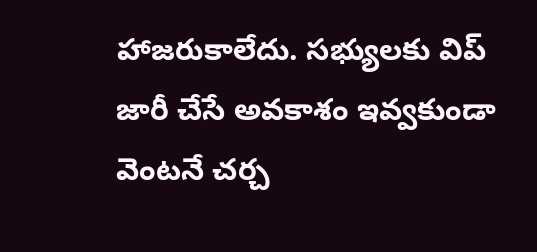హాజరుకాలేదు. సభ్యులకు విప్ జారీ చేసే అవకాశం ఇవ్వకుండా వెంటనే చర్చ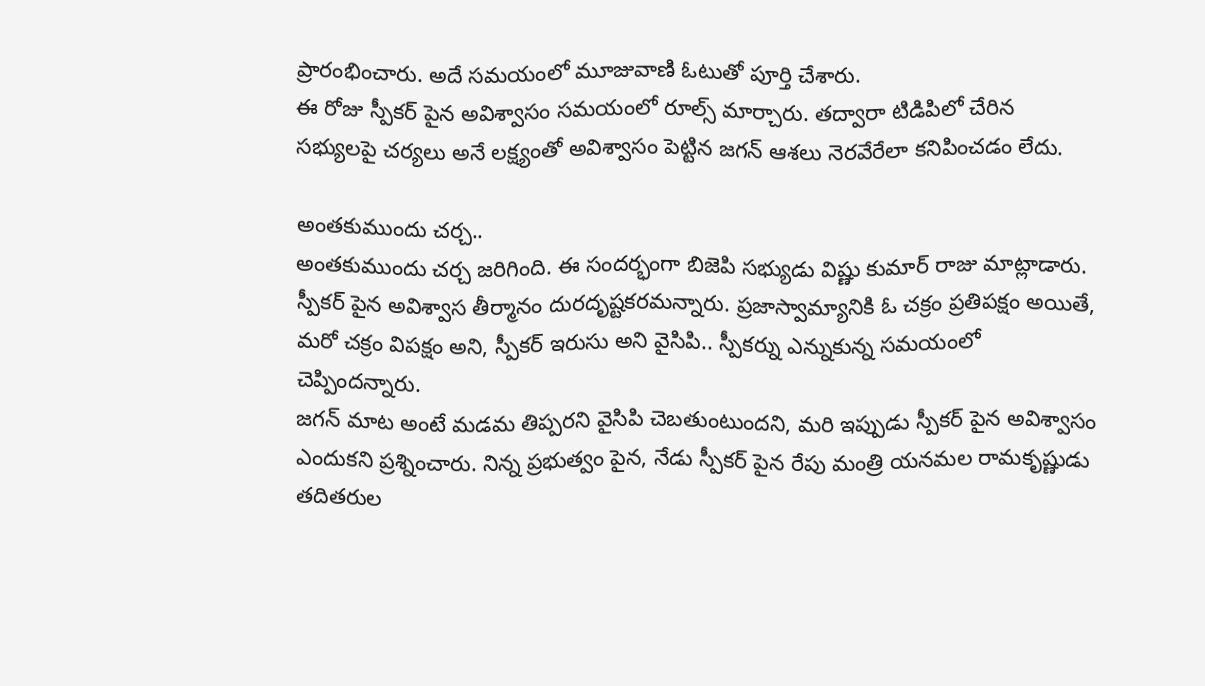ప్రారంభించారు. అదే సమయంలో మూజువాణి ఓటుతో పూర్తి చేశారు.
ఈ రోజు స్పీకర్ పైన అవిశ్వాసం సమయంలో రూల్స్ మార్చారు. తద్వారా టిడిపిలో చేరిన సభ్యులపై చర్యలు అనే లక్ష్యంతో అవిశ్వాసం పెట్టిన జగన్ ఆశలు నెరవేరేలా కనిపించడం లేదు.

అంతకుముందు చర్చ..
అంతకుముందు చర్చ జరిగింది. ఈ సందర్భంగా బిజెపి సభ్యుడు విష్ణు కుమార్ రాజు మాట్లాడారు. స్పీకర్ పైన అవిశ్వాస తీర్మానం దురదృష్టకరమన్నారు. ప్రజాస్వామ్యానికి ఓ చక్రం ప్రతిపక్షం అయితే, మరో చక్రం విపక్షం అని, స్పీకర్ ఇరుసు అని వైసిపి.. స్పీకర్ను ఎన్నుకున్న సమయంలో చెప్పిందన్నారు.
జగన్ మాట అంటే మడమ తిప్పరని వైసిపి చెబతుంటుందని, మరి ఇప్పుడు స్పీకర్ పైన అవిశ్వాసం ఎందుకని ప్రశ్నించారు. నిన్న ప్రభుత్వం పైన, నేడు స్పీకర్ పైన రేపు మంత్రి యనమల రామకృష్ణుడు తదితరుల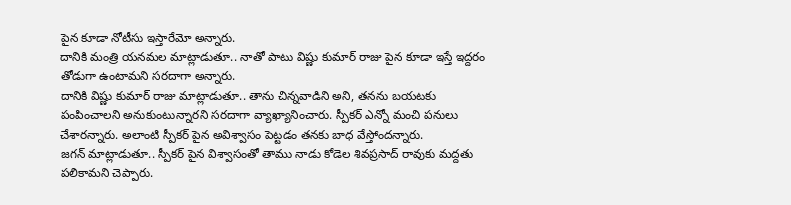పైన కూడా నోటీసు ఇస్తారేమో అన్నారు.
దానికి మంత్రి యనమల మాట్లాడుతూ.. నాతో పాటు విష్ణు కుమార్ రాజు పైన కూడా ఇస్తే ఇద్దరం తోడుగా ఉంటామని సరదాగా అన్నారు.
దానికి విష్ణు కుమార్ రాజు మాట్లాడుతూ.. తాను చిన్నవాడిని అని, తనను బయటకు పంపించాలని అనుకుంటున్నారని సరదాగా వ్యాఖ్యానించారు. స్పీకర్ ఎన్నో మంచి పనులు చేశారన్నారు. అలాంటి స్పీకర్ పైన అవిశ్వాసం పెట్టడం తనకు బాధ వేస్తోందన్నారు.
జగన్ మాట్లాడుతూ.. స్పీకర్ పైన విశ్వాసంతో తాము నాడు కోడెల శివప్రసాద్ రావుకు మద్దతు పలికామని చెప్పారు.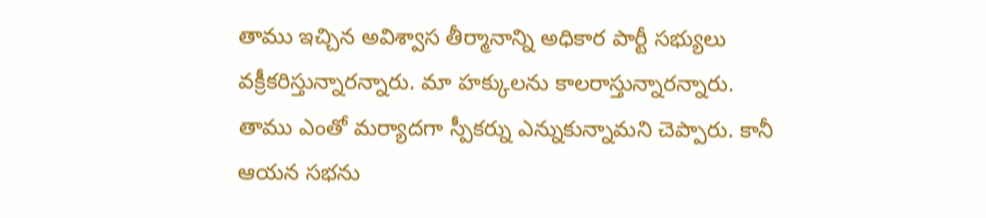తాము ఇచ్చిన అవిశ్వాస తీర్మానాన్ని అధికార పార్టీ సభ్యులు వక్రీకరిస్తున్నారన్నారు. మా హక్కులను కాలరాస్తున్నారన్నారు.
తాము ఎంతో మర్యాదగా స్పీకర్ను ఎన్నుకున్నామని చెప్పారు. కానీ ఆయన సభను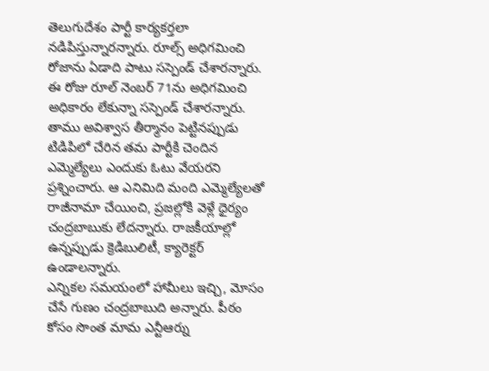తెలుగుదేశం పార్టీ కార్యకర్తలా నడిపిస్తున్నారన్నారు. రూల్స్ అధిగమించి రోజాను ఏడాది పాటు సస్పెండ్ చేశారన్నారు. ఈ రోజు రూల్ నెంబర్ 71ను అధిగమించి అధికారం లేకున్నా సస్పెండ్ చేశారన్నారు.
తాము అవిశ్వాస తీర్మానం పెట్టినప్పుడు టిడిపిలో చేరిన తమ పార్టీకి చెందిన ఎమ్మెల్యేలు ఎందుకు ఓటు వేయరని ప్రశ్నించారు. ఆ ఎనిమిది మంది ఎమ్మెల్యేలతో రాజీనామా చేయించి, ప్రజల్లోకి వెళ్లే ధైర్యం చంద్రబాబుకు లేదన్నారు. రాజకీయాల్లో ఉన్నప్పుడు క్రెడిబులిటీ, క్యారెక్టర్ ఉండాలన్నారు.
ఎన్నికల సమయంలో హామీలు ఇచ్చి, మోసం చేసే గుణం చంద్రబాబుది అన్నారు. పీఠం కోసం సొంత మామ ఎన్టీఆర్ను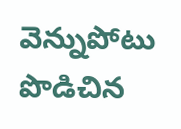వెన్నుపోటు పొడిచిన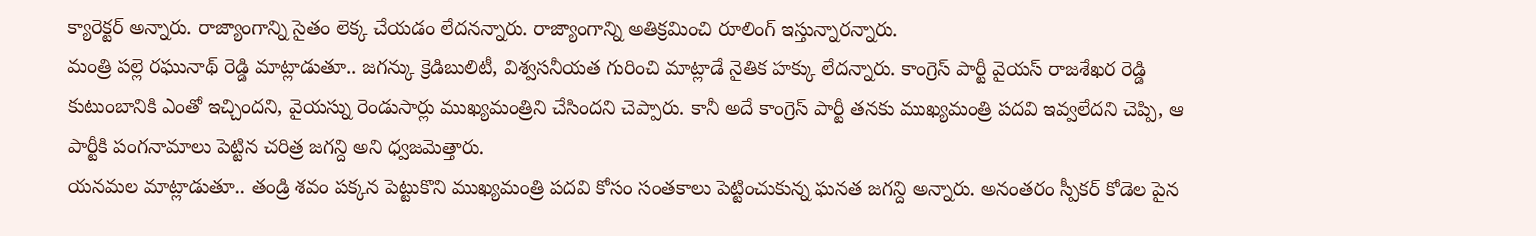క్యారెక్టర్ అన్నారు. రాజ్యాంగాన్ని సైతం లెక్క చేయడం లేదనన్నారు. రాజ్యాంగాన్ని అతిక్రమించి రూలింగ్ ఇస్తున్నారన్నారు.
మంత్రి పల్లె రఘునాథ్ రెడ్డి మాట్లాడుతూ.. జగన్కు క్రెడిబులిటీ, విశ్వసనీయత గురించి మాట్లాడే నైతిక హక్కు లేదన్నారు. కాంగ్రెస్ పార్టీ వైయస్ రాజశేఖర రెడ్డి కుటుంబానికి ఎంతో ఇచ్చిందని, వైయస్ను రెండుసార్లు ముఖ్యమంత్రిని చేసిందని చెప్పారు. కానీ అదే కాంగ్రెస్ పార్టీ తనకు ముఖ్యమంత్రి పదవి ఇవ్వలేదని చెప్పి, ఆ పార్టీకి పంగనామాలు పెట్టిన చరిత్ర జగన్ది అని ధ్వజమెత్తారు.
యనమల మాట్లాడుతూ.. తండ్రి శవం పక్కన పెట్టుకొని ముఖ్యమంత్రి పదవి కోసం సంతకాలు పెట్టించుకున్న ఘనత జగన్ది అన్నారు. అనంతరం స్పీకర్ కోడెల పైన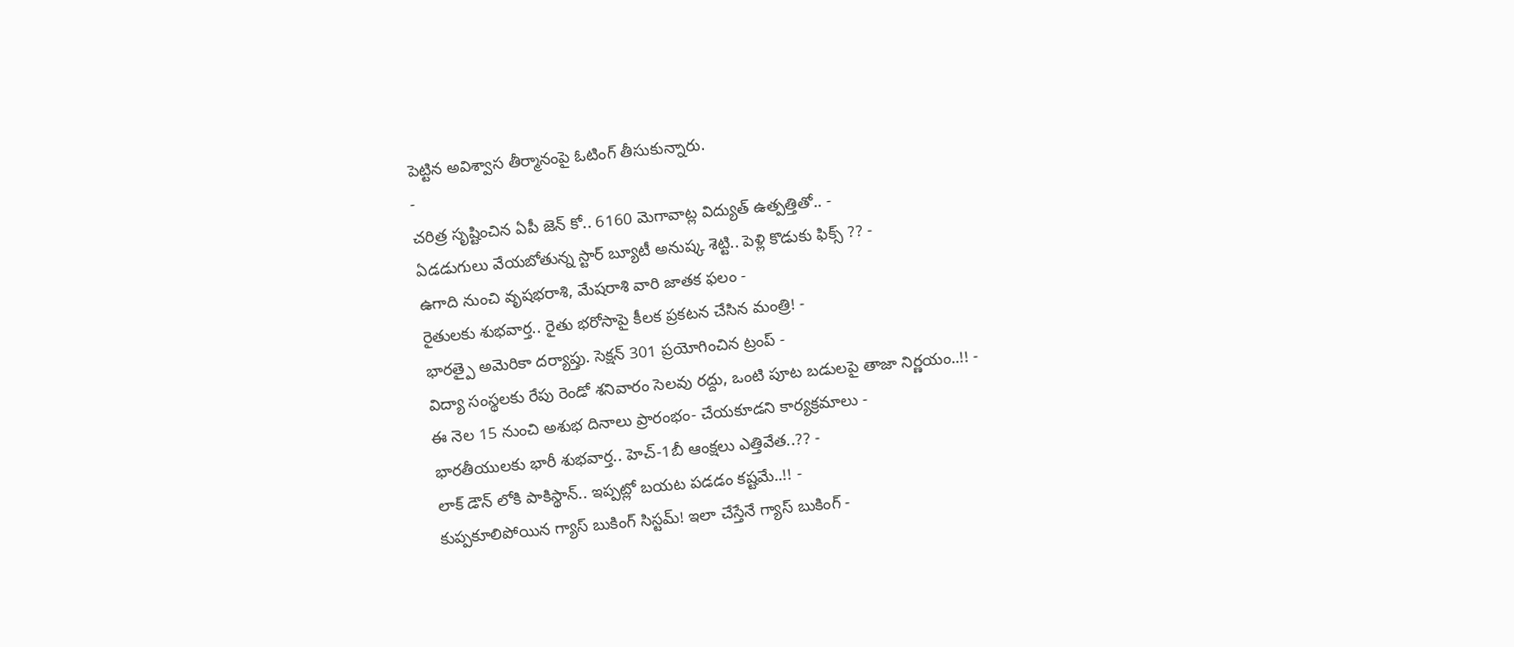పెట్టిన అవిశ్వాస తీర్మానంపై ఓటింగ్ తీసుకున్నారు.
-
చరిత్ర సృష్టించిన ఏపీ జెన్ కో.. 6160 మెగావాట్ల విద్యుత్ ఉత్పత్తితో.. -
ఏడడుగులు వేయబోతున్న స్టార్ బ్యూటీ అనుష్క శెట్టి.. పెళ్లి కొడుకు ఫిక్స్ ?? -
ఉగాది నుంచి వృషభరాశి, మేషరాశి వారి జాతక ఫలం -
రైతులకు శుభవార్త.. రైతు భరోసాపై కీలక ప్రకటన చేసిన మంత్రి! -
భారత్పై అమెరికా దర్యాప్తు. సెక్షన్ 301 ప్రయోగించిన ట్రంప్ -
విద్యా సంస్థలకు రేపు రెండో శనివారం సెలవు రద్దు, ఒంటి పూట బడులపై తాజా నిర్ణయం..!! -
ఈ నెల 15 నుంచి అశుభ దినాలు ప్రారంభం- చేయకూడని కార్యక్రమాలు -
భారతీయులకు భారీ శుభవార్త.. హెచ్-1బీ ఆంక్షలు ఎత్తివేత..?? -
లాక్ డౌన్ లోకి పాకిస్థాన్.. ఇప్పట్లో బయట పడడం కష్టమే..!! -
కుప్పకూలిపోయిన గ్యాస్ బుకింగ్ సిస్టమ్! ఇలా చేస్తేనే గ్యాస్ బుకింగ్ -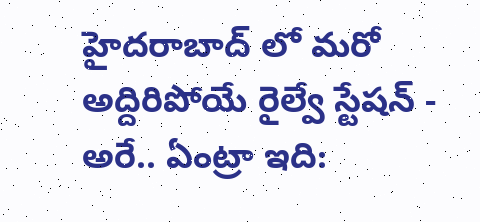హైదరాబాద్ లో మరో అద్దిరిపోయే రైల్వే స్టేషన్ -
అరే.. ఏంట్రా ఇది: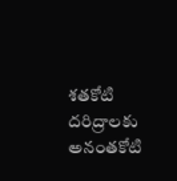శతకోటి దరిద్రాలకు అనంతకోటి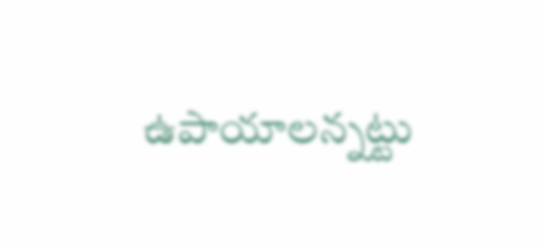ఉపాయాలన్నట్టు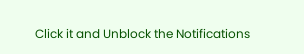Click it and Unblock the Notifications